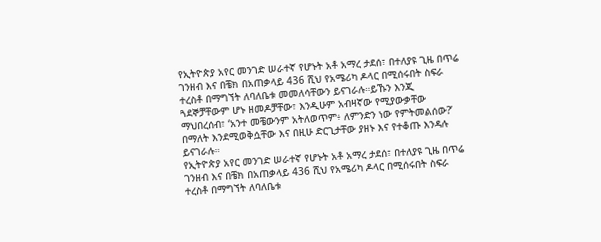የኢትዮጵያ አየር መንገድ ሠራተኛ የሆኑት አቶ አማረ ታደሰ፣ በተለያዩ ጊዜ በጥሬ ገንዘብ እና በቼክ በአጠቃላይ 436 ሺህ የአሜሪካ ዶላር በሚሰሩበት ስፍራ ተረስቶ በማግኘት ለባለቤቱ መመለሳቸውን ይናገራሉ።ይኹን እንጂ ጓደኞቻቸውም ሆኑ ዘመዶቻቸው፣ እንዲሁም አብዛኛው የሚያውቃቸው ማህበረሰብ፣ ‘አንተ መቼውንም አትለወጥም፥ ለምንድን ነው የምትመልሰው?’ በማለት እንደሚወቅሷቸው እና በዚሁ ድርጊታቸው ያዘኑ እና የተቆጡ እንዳሉ ይናገራሉ።
የኢትዮጵያ አየር መንገድ ሠራተኛ የሆኑት አቶ አማረ ታደሰ፣ በተለያዩ ጊዜ በጥሬ ገንዘብ እና በቼክ በአጠቃላይ 436 ሺህ የአሜሪካ ዶላር በሚሰሩበት ስፍራ ተረስቶ በማግኘት ለባለቤቱ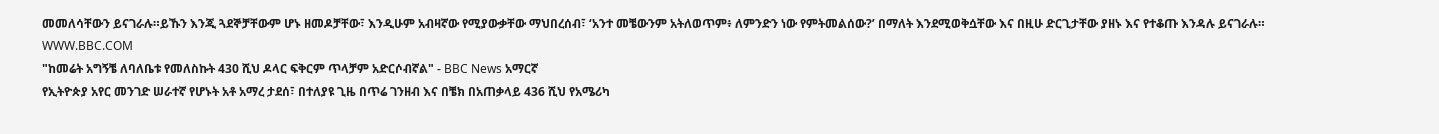መመለሳቸውን ይናገራሉ።ይኹን እንጂ ጓደኞቻቸውም ሆኑ ዘመዶቻቸው፣ እንዲሁም አብዛኛው የሚያውቃቸው ማህበረሰብ፣ ‘አንተ መቼውንም አትለወጥም፥ ለምንድን ነው የምትመልሰው?’ በማለት እንደሚወቅሷቸው እና በዚሁ ድርጊታቸው ያዘኑ እና የተቆጡ እንዳሉ ይናገራሉ።
WWW.BBC.COM
"ከመሬት አግኝቼ ለባለቤቱ የመለስኩት 430 ሺህ ዶላር ፍቅርም ጥላቻም አድርሶብኛል" - BBC News አማርኛ
የኢትዮጵያ አየር መንገድ ሠራተኛ የሆኑት አቶ አማረ ታደሰ፣ በተለያዩ ጊዜ በጥሬ ገንዘብ እና በቼክ በአጠቃላይ 436 ሺህ የአሜሪካ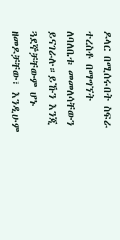ዶላር በሚሰሩበት ስፍራ ተረስቶ በማግኘት ለባለቤቱ መመለሳቸውን ይናገራሉ።ይኹን እንጂ ጓደኞቻቸውም ሆኑ ዘመዶቻቸው፣ እንዲሁም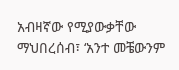አብዛኛው የሚያውቃቸው ማህበረሰብ፣ ‘አንተ መቼውንም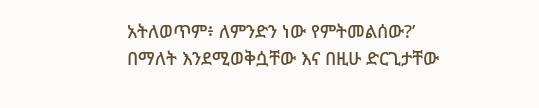አትለወጥም፥ ለምንድን ነው የምትመልሰው?’ በማለት እንደሚወቅሷቸው እና በዚሁ ድርጊታቸው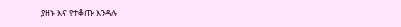ያዘኑ እና የተቆጡ እንዳሉ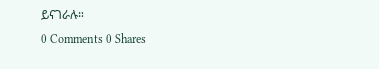ይናገራሉ።
0 Comments 0 Shares